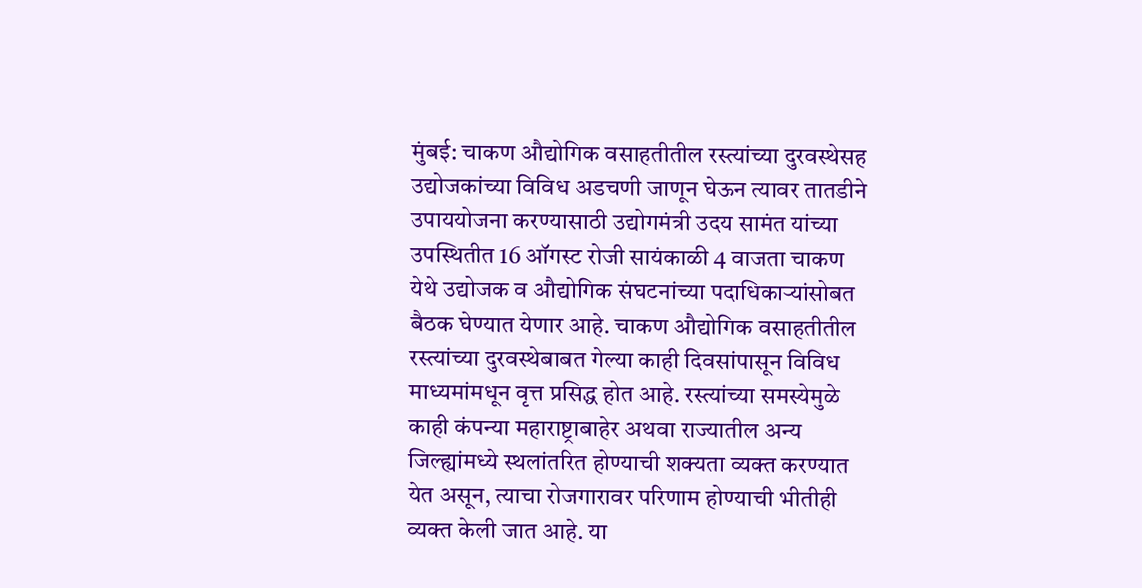मुंबई: चाकण औद्योगिक वसाहतीतील रस्त्यांच्या दुरवस्थेसह उद्योजकांच्या विविध अडचणी जाणून घेऊन त्यावर तातडीने उपाययोजना करण्यासाठी उद्योगमंत्री उदय सामंत यांच्या उपस्थितीत 16 ऑगस्ट रोजी सायंकाळी 4 वाजता चाकण येथे उद्योजक व औद्योगिक संघटनांच्या पदाधिकाऱ्यांसोबत बैठक घेण्यात येणार आहे. चाकण औद्योगिक वसाहतीतील रस्त्यांच्या दुरवस्थेबाबत गेल्या काही दिवसांपासून विविध माध्यमांमधून वृत्त प्रसिद्ध होत आहे. रस्त्यांच्या समस्येमुळे काही कंपन्या महाराष्ट्राबाहेर अथवा राज्यातील अन्य जिल्ह्यांमध्ये स्थलांतरित होण्याची शक्यता व्यक्त करण्यात येत असून, त्याचा रोजगारावर परिणाम होण्याची भीतीही व्यक्त केली जात आहे. या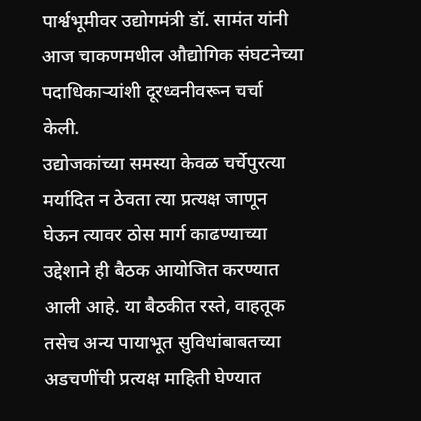पार्श्वभूमीवर उद्योगमंत्री डॉ. सामंत यांनी आज चाकणमधील औद्योगिक संघटनेच्या पदाधिकाऱ्यांशी दूरध्वनीवरून चर्चा केली.
उद्योजकांच्या समस्या केवळ चर्चेपुरत्या मर्यादित न ठेवता त्या प्रत्यक्ष जाणून घेऊन त्यावर ठोस मार्ग काढण्याच्या उद्देशाने ही बैठक आयोजित करण्यात आली आहे. या बैठकीत रस्ते, वाहतूक तसेच अन्य पायाभूत सुविधांबाबतच्या अडचणींची प्रत्यक्ष माहिती घेण्यात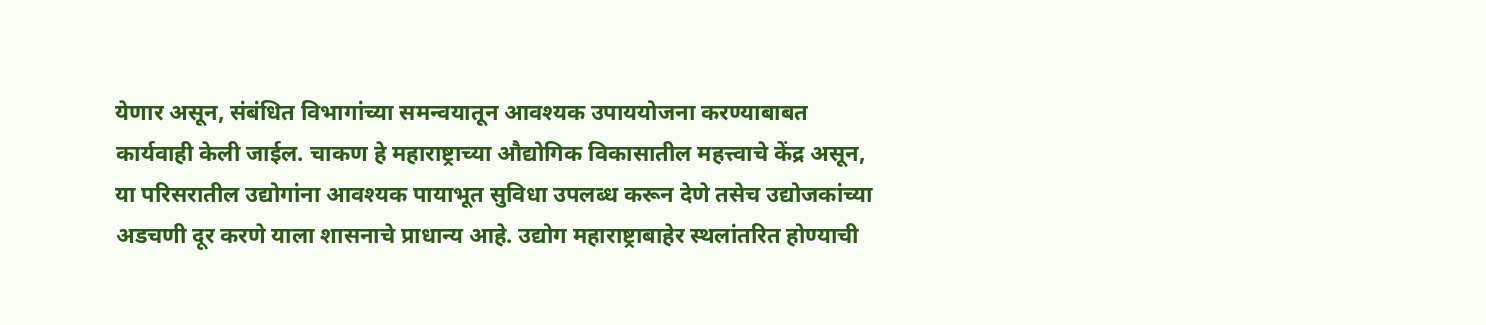येणार असून, संबंधित विभागांच्या समन्वयातून आवश्यक उपाययोजना करण्याबाबत कार्यवाही केली जाईल. चाकण हे महाराष्ट्राच्या औद्योगिक विकासातील महत्त्वाचे केंद्र असून, या परिसरातील उद्योगांना आवश्यक पायाभूत सुविधा उपलब्ध करून देणे तसेच उद्योजकांच्या अडचणी दूर करणे याला शासनाचे प्राधान्य आहे. उद्योग महाराष्ट्राबाहेर स्थलांतरित होण्याची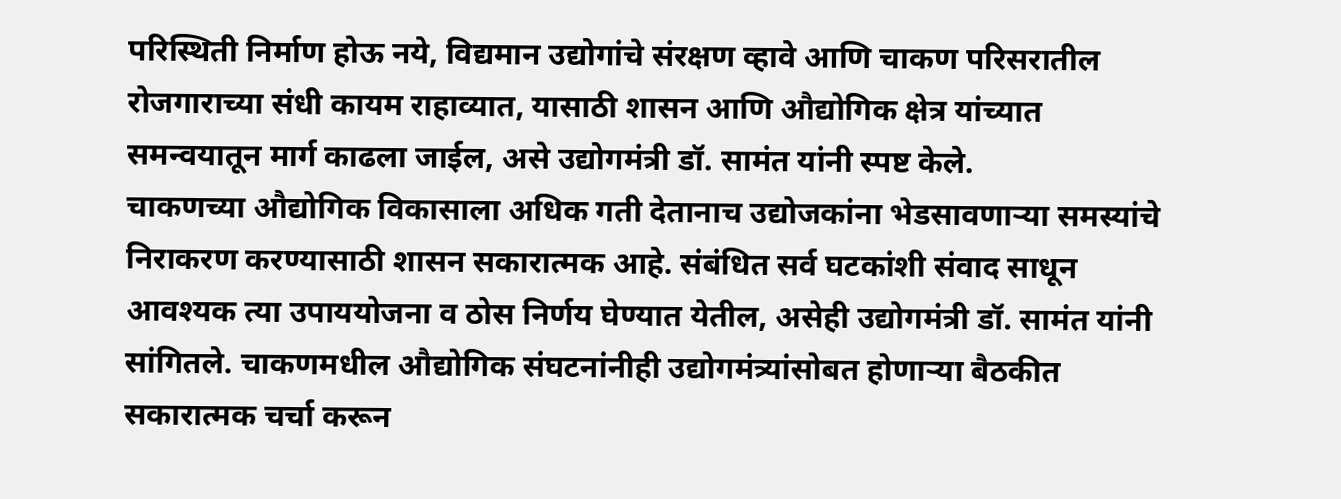परिस्थिती निर्माण होऊ नये, विद्यमान उद्योगांचे संरक्षण व्हावे आणि चाकण परिसरातील रोजगाराच्या संधी कायम राहाव्यात, यासाठी शासन आणि औद्योगिक क्षेत्र यांच्यात समन्वयातून मार्ग काढला जाईल, असे उद्योगमंत्री डॉ. सामंत यांनी स्पष्ट केले.
चाकणच्या औद्योगिक विकासाला अधिक गती देतानाच उद्योजकांना भेडसावणाऱ्या समस्यांचे निराकरण करण्यासाठी शासन सकारात्मक आहे. संबंधित सर्व घटकांशी संवाद साधून आवश्यक त्या उपाययोजना व ठोस निर्णय घेण्यात येतील, असेही उद्योगमंत्री डॉ. सामंत यांनी सांगितले. चाकणमधील औद्योगिक संघटनांनीही उद्योगमंत्र्यांसोबत होणाऱ्या बैठकीत सकारात्मक चर्चा करून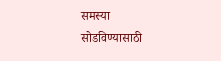समस्या सोडविण्यासाठी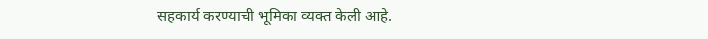सहकार्य करण्याची भूमिका व्यक्त केली आहे.